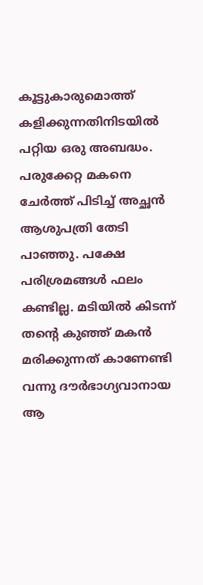കൂട്ടുകാരുമൊത്ത് കളിക്കുന്നതിനിടയില്‍ പറ്റിയ ഒരു അബദ്ധം. പരുക്കേറ്റ മകനെ ചേര്‍ത്ത് പിടിച്ച് അച്ഛന്‍ ആശുപത്രി തേടി പാഞ്ഞു. പക്ഷേ പരിശ്രമങ്ങള്‍ ഫലം കണ്ടില്ല. മടിയില്‍ കിടന്ന് തന്‍റെ കുഞ്ഞ് മകന്‍ മരിക്കുന്നത് കാണേണ്ടി വന്നു ദൗര്‍ഭാഗ്യവാനായ ആ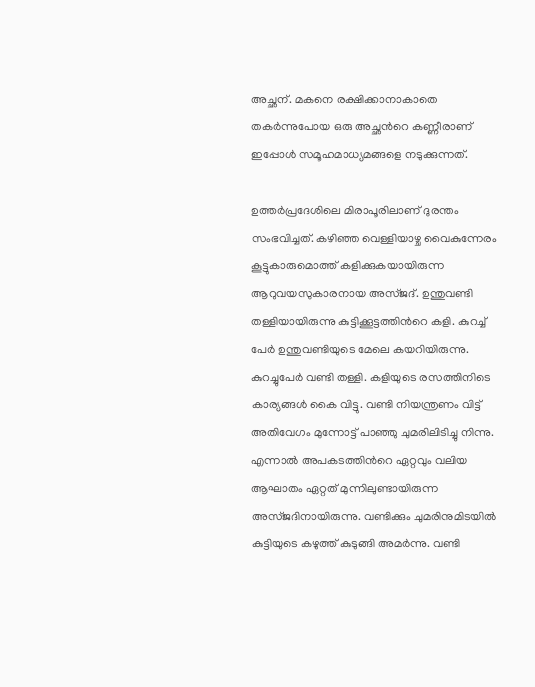അച്ഛന്. മകനെ രക്ഷിക്കാനാകാതെ തകര്‍ന്നുപോയ ഒരു അച്ഛന്‍റെ കണ്ണീരാണ് ഇപ്പോള്‍ സമൂഹമാധ്യമങ്ങളെ നടുക്കുന്നത്.

ഉത്തര്‍പ്രദേശിലെ മിരാപൂരിലാണ് ദുരന്തം സംഭവിച്ചത്. കഴിഞ്ഞ വെള്ളിയാഴ്ച വൈകുന്നേരം കൂട്ടുകാരുമൊത്ത് കളിക്കുകയായിരുന്ന ആറുവയസുകാരനായ അസ്ജദ്. ഉന്തുവണ്ടി തള്ളിയായിരുന്നു കുട്ടിക്കൂട്ടത്തിന്‍റെ കളി. കുറച്ച് പേര്‍ ഉന്തുവണ്ടിയുടെ മേലെ കയറിയിരുന്നു. കുറച്ചുപേര്‍ വണ്ടി തള്ളി. കളിയുടെ രസത്തിനിടെ കാര്യങ്ങള്‍ കൈ വിട്ടു. വണ്ടി നിയന്ത്രണം വിട്ട് അതിവേഗം മുന്നോട്ട് പാഞ്ഞു ചുമരിലിടിച്ചു നിന്നു. എന്നാല്‍ അപകടത്തിന്‍റെ ഏറ്റവും വലിയ ആഘാതം ഏറ്റത് മുന്നിലുണ്ടായിരുന്ന അസ്ജദിനായിരുന്നു. വണ്ടിക്കും ചുമരിനുമിടയില്‍ കുട്ടിയുടെ കഴുത്ത് കുടുങ്ങി അമര്‍ന്നു. വണ്ടി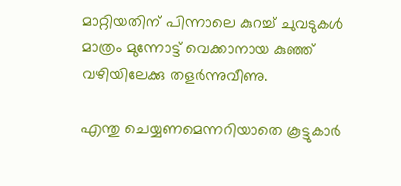മാറ്റിയതിന് പിന്നാലെ കുറച്ച് ചുവടുകള്‍ മാത്രം മുന്നോട്ട് വെക്കാനായ കുഞ്ഞ് വഴിയിലേക്കു തളര്‍ന്നുവീണു.

എന്തു ചെയ്യണമെന്നറിയാതെ കൂട്ടുകാര്‍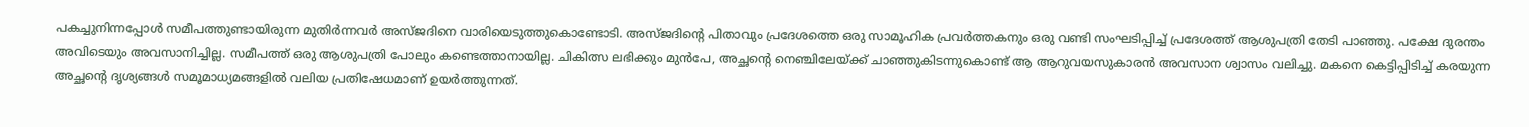പകച്ചുനിന്നപ്പോള്‍ സമീപത്തുണ്ടായിരുന്ന മുതിര്‍ന്നവര്‍ അസ്ജദിനെ വാരിയെടുത്തുകൊണ്ടോടി. അസ്ജദിന്‍റെ പിതാവും പ്രദേശത്തെ ഒരു സാമൂഹിക പ്രവര്‍ത്തകനും ഒരു വണ്ടി സംഘടിപ്പിച്ച് പ്രദേശത്ത് ആശുപത്രി തേടി പാഞ്ഞു. പക്ഷേ ദുരന്തം അവിടെയും അവസാനിച്ചില്ല. സമീപത്ത് ഒരു ആശുപത്രി പോലും കണ്ടെത്താനായില്ല. ചികിത്സ ലഭിക്കും മുന്‍പേ, അച്ഛന്‍റെ നെഞ്ചിലേയ്ക്ക് ചാഞ്ഞുകിടന്നുകൊണ്ട് ആ ആറുവയസുകാരന്‍ അവസാന ശ്വാസം വലിച്ചു. മകനെ കെട്ടിപ്പിടിച്ച് കരയുന്ന അച്ഛന്‍റെ ദൃശ്യങ്ങള്‍ സമൂമാധ്യമങ്ങളില്‍ വലിയ പ്രതിഷേധമാണ് ഉയര്‍ത്തുന്നത്.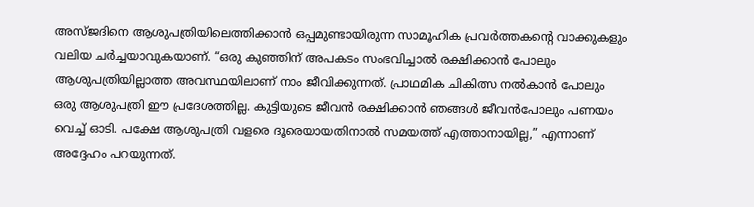അസ്ജദിനെ ആശുപത്രിയിലെത്തിക്കാന്‍ ഒപ്പമുണ്ടായിരുന്ന സാമൂഹിക പ്രവര്‍ത്തകന്‍റെ വാക്കുകളും വലിയ ചര്‍ച്ചയാവുകയാണ്. “ഒരു കുഞ്ഞിന് അപകടം സംഭവിച്ചാല്‍ രക്ഷിക്കാന്‍ പോലും ആശുപത്രിയില്ലാത്ത അവസ്ഥയിലാണ് നാം ജീവിക്കുന്നത്. പ്രാഥമിക ചികിത്സ നല്‍കാന്‍ പോലും ഒരു ആശുപത്രി ഈ പ്രദേശത്തില്ല. കുട്ടിയുടെ ജീവന്‍ രക്ഷിക്കാന്‍ ഞങ്ങള്‍ ജീവന്‍പോലും പണയം വെച്ച് ഓടി. പക്ഷേ ആശുപത്രി വളരെ ദൂരെയായതിനാല്‍ സമയത്ത് എത്താനായില്ല,” എന്നാണ് അദ്ദേഹം പറയുന്നത്.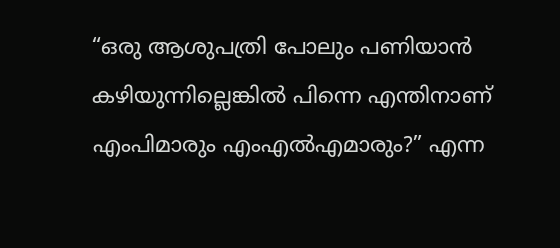“ഒരു ആശുപത്രി പോലും പണിയാന്‍ കഴിയുന്നില്ലെങ്കില്‍ പിന്നെ എന്തിനാണ് എംപിമാരും എംഎല്‍എമാരും?” എന്ന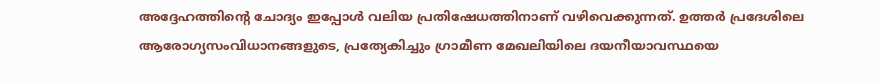അദ്ദേഹത്തിന്‍റെ ചോദ്യം ഇപ്പോള്‍ വലിയ പ്രതിഷേധത്തിനാണ് വഴിവെക്കുന്നത്. ഉത്തര്‍ പ്രദേശിലെ ആരോഗ്യസംവിധാനങ്ങളുടെ, പ്രത്യേകിച്ചും ഗ്രാമീണ മേഖലിയിലെ ദയനീയാവസ്ഥയെ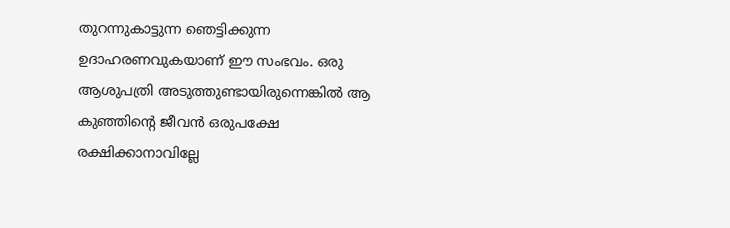തുറന്നുകാട്ടുന്ന ഞെട്ടിക്കുന്ന ഉദാഹരണവുകയാണ് ഈ സംഭവം. ഒരു ആശുപത്രി അടുത്തുണ്ടായിരുന്നെങ്കില്‍ ആ കുഞ്ഞിന്‍റെ ജീവന്‍ ഒരുപക്ഷേ രക്ഷിക്കാനാവില്ലേ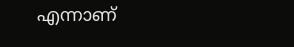എന്നാണ്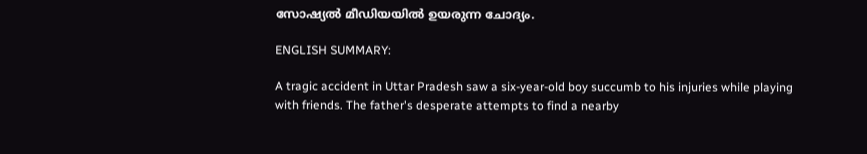സോഷ്യല്‍ മീഡിയയില്‍ ഉയരുന്ന ചോദ്യം.

ENGLISH SUMMARY:

A tragic accident in Uttar Pradesh saw a six-year-old boy succumb to his injuries while playing with friends. The father's desperate attempts to find a nearby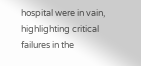hospital were in vain, highlighting critical failures in the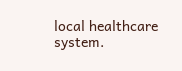local healthcare system.